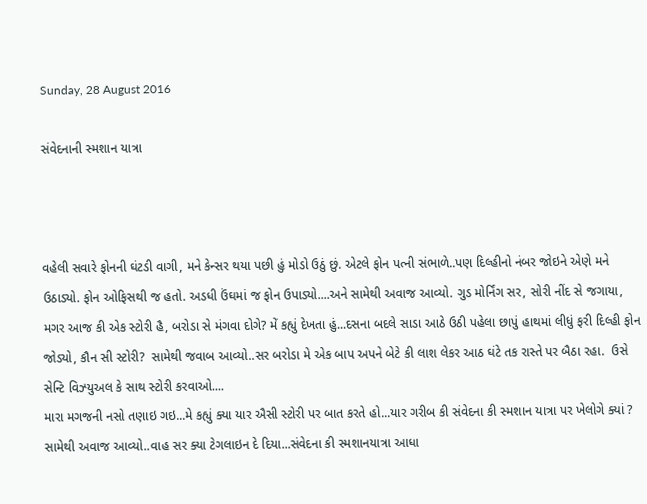Sunday, 28 August 2016

સંવેદનાની સ્મશાન યાત્રા



વહેલી સવારે ફોનની ઘંટડી વાગી, મને કેન્સર થયા પછી હું મોડો ઉઠું છું. એટલે ફોન પત્ની સંભાળે..પણ દિલ્હીનો નંબર જોઇને એણે મને ઉઠાડ્યો. ફોન ઓફિસથી જ હતો. અડધી ઉંઘમાં જ ફોન ઉપાડ્યો....અને સામેથી અવાજ આવ્યો. ગુડ મોર્નિંગ સર, સોરી નીંદ સે જગાયા, મગર આજ કી એક સ્ટોરી હૈ, બરોડા સે મંગવા દોગે? મેં કહ્યું દેખતા હું...દસના બદલે સાડા આઠે ઉઠી પહેલા છાપું હાથમાં લીધું ફરી દિલ્હી ફોન જોડ્યો, કૌન સી સ્ટોરી?  સામેથી જવાબ આવ્યો..સર બરોડા મે એક બાપ અપને બેટે કી લાશ લેકર આઠ ઘંટે તક રાસ્તે પર બૈઠા રહા.  ઉસે સેન્ટિ વિઝ્યુઅલ કે સાથ સ્ટોરી કરવાઓ....
મારા મગજની નસો તણાઇ ગઇ...મે કહ્યું ક્યા યાર ઐસી સ્ટોરી પર બાત કરતે હો...યાર ગરીબ કી સંવેદના કી સ્મશાન યાત્રા પર ખેલોગે ક્યાં ? સામેથી અવાજ આવ્યો..વાહ સર ક્યા ટેગલાઇન દે દિયા...સંવેદના કી સ્મશાનયાત્રા આધા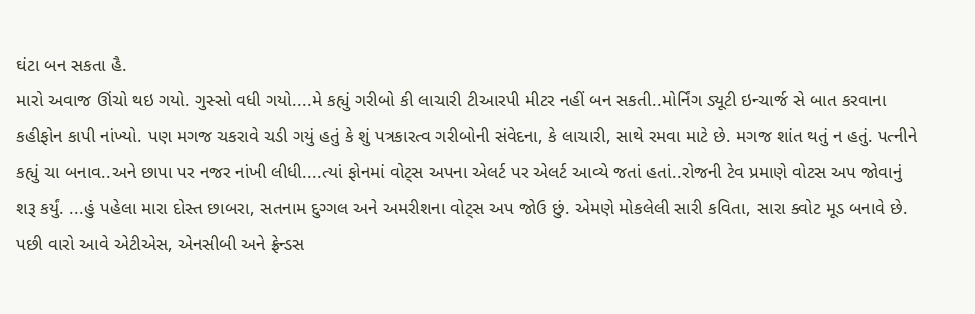ઘંટા બન સકતા હૈ.
મારો અવાજ ઊંચો થઇ ગયો. ગુસ્સો વધી ગયો....મે કહ્યું ગરીબો કી લાચારી ટીઆરપી મીટર નહીં બન સકતી..મોર્નિંગ ડ્યૂટી ઇન્ચાર્જ સે બાત કરવાના કહીફોન કાપી નાંખ્યો. પણ મગજ ચકરાવે ચડી ગયું હતું કે શું પત્રકારત્વ ગરીબોની સંવેદના, કે લાચારી, સાથે રમવા માટે છે. મગજ શાંત થતું ન હતું. પત્નીને કહ્યું ચા બનાવ..અને છાપા પર નજર નાંખી લીધી....ત્યાં ફોનમાં વોટ્સ અપના એલર્ટ પર એલર્ટ આવ્યે જતાં હતાં..રોજની ટેવ પ્રમાણે વોટસ અપ જોવાનું શરૂ કર્યું. ...હું પહેલા મારા દોસ્ત છાબરા, સતનામ દુગ્ગલ અને અમરીશના વોટ્સ અપ જોઉ છું. એમણે મોકલેલી સારી કવિતા, સારા ક્વોટ મૂડ બનાવે છે. પછી વારો આવે એટીએસ, એનસીબી અને ફ્રેન્ડસ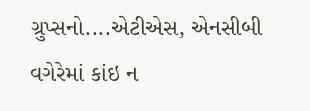ગ્રુપ્સનો....એટીએસ, એનસીબી વગેરેમાં કાંઇ ન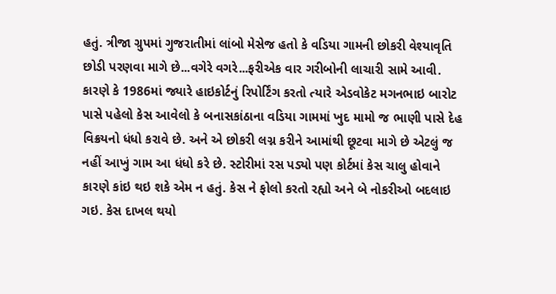હતું. ત્રીજા ગ્રુપમાં ગુજરાતીમાં લાંબો મેસેજ હતો કે વડિયા ગામની છોકરી વેશ્યાવૃતિ છોડી પરણવા માગે છે...વગેરે વગરે...ફરીએક વાર ગરીબોની લાચારી સામે આવી. કારણે કે 1986માં જ્યારે હાઇકોર્ટનું રિપોર્ટિંગ કરતો ત્યારે એડવોકેટ મગનભાઇ બારોટ પાસે પહેલો કેસ આવેલો કે બનાસકાંઠાના વડિયા ગામમાં ખુદ મામો જ ભાણી પાસે દેહ વિક્રયનો ધંધો કરાવે છે. અને એ છોકરી લગ્ન કરીને આમાંથી છૂટવા માગે છે એટલું જ નહીં આખું ગામ આ ધંધો કરે છે. સ્ટોરીમાં રસ પડ્યો પણ કોર્ટમાં કેસ ચાલુ હોવાને કારણે કાંઇ થઇ શકે એમ ન હતું. કેસ ને ફોલો કરતો રહ્યો અને બે નોકરીઓ બદલાઇ ગઇ. કેસ દાખલ થયો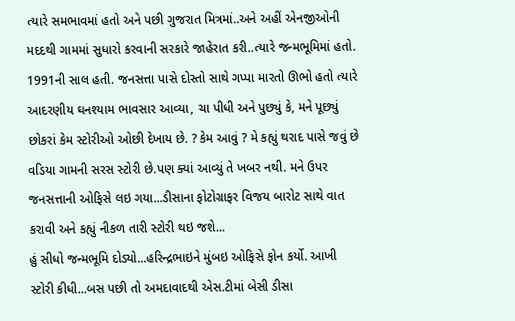ત્યારે સમભાવમાં હતો અને પછી ગુજરાત મિત્રમાં..અને અહીં એનજીઓની મદદથી ગામમાં સુધારો કરવાની સરકારે જાહેરાત કરી..ત્યારે જન્મભૂમિમાં હતો.
1991ની સાલ હતી. જનસત્તા પાસે દોસ્તો સાથે ગપ્પા મારતો ઊભો હતો ત્યારે આદરણીય ઘનશ્યામ ભાવસાર આવ્યા, ચા પીધી અને પુછ્યું કે, મને પૂછ્યું છોકરાં કેમ સ્ટોરીઓ ઓછી દેખાય છે. ? કેમ આવું ? મે કહ્યું થરાદ પાસે જવું છે વડિયા ગામની સરસ સ્ટોરી છે.પણ ક્યાં આવ્યું તે ખબર નથી. મને ઉપર જનસત્તાની ઓફિસે લઇ ગયા...ડીસાના ફોટોગ્રાફર વિજય બારોટ સાથે વાત કરાવી અને કહ્યું નીકળ તારી સ્ટોરી થઇ જશે...
હું સીધો જન્મભૂમિ દોડ્યો...હરિન્દ્રભાઇને મુંબઇ ઓફિસે ફોન કર્યો. આખી સ્ટોરી કીધી...બસ પછી તો અમદાવાદથી એસ.ટીમાં બેસી ડીસા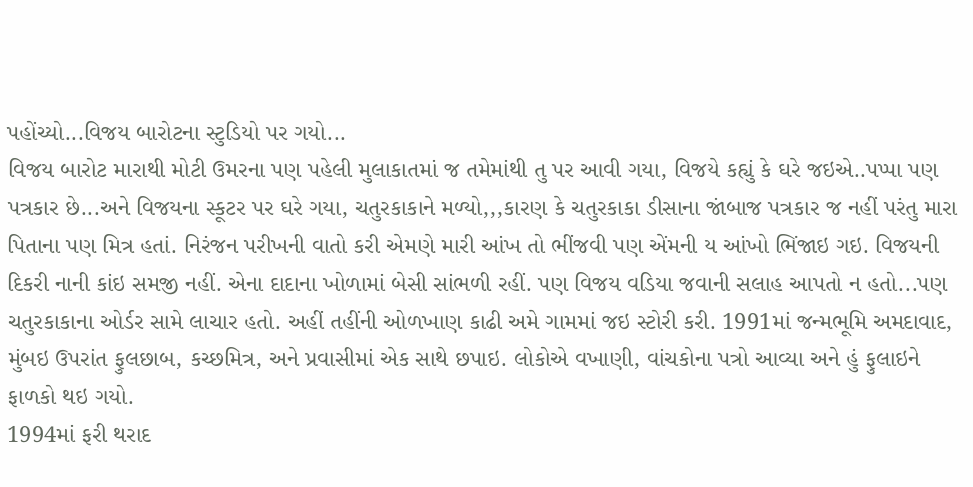પહોંચ્યો...વિજય બારોટના સ્ટુડિયો પર ગયો...
વિજય બારોટ મારાથી મોટી ઉમરના પણ પહેલી મુલાકાતમાં જ તમેમાંથી તુ પર આવી ગયા, વિજયે કહ્યું કે ઘરે જઇએ..પપ્પા પણ પત્રકાર છે...અને વિજયના સ્કૂટર પર ઘરે ગયા, ચતુરકાકાને મળ્યો,,,કારણ કે ચતુરકાકા ડીસાના જાંબાજ પત્રકાર જ નહીં પરંતુ મારા પિતાના પણ મિત્ર હતાં. નિરંજન પરીખની વાતો કરી એમણે મારી આંખ તો ભીંજવી પણ એંમની ય આંખો ભિંજાઇ ગઇ. વિજયની દિકરી નાની કાંઇ સમજી નહીં. એના દાદાના ખોળામાં બેસી સાંભળી રહીં. પણ વિજય વડિયા જવાની સલાહ આપતો ન હતો...પણ ચતુરકાકાના ઓર્ડર સામે લાચાર હતો. અહીં તહીંની ઓળખાણ કાઢી અમે ગામમાં જઇ સ્ટોરી કરી. 1991માં જન્મભૂમિ અમદાવાદ, મુંબઇ ઉપરાંત ફુલછાબ, કચ્છમિત્ર, અને પ્રવાસીમાં એક સાથે છપાઇ. લોકોએ વખાણી, વાંચકોના પત્રો આવ્યા અને હું ફુલાઇને ફાળકો થઇ ગયો.
1994માં ફરી થરાદ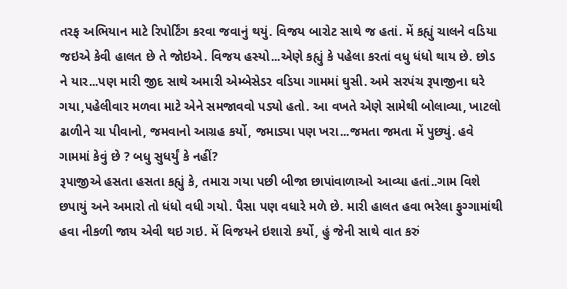તરફ અભિયાન માટે રિપોર્ટિંગ કરવા જવાનું થયું. વિજય બારોટ સાથે જ હતાં. મેં કહ્યું ચાલને વડિયા જઇએ કેવી હાલત છે તે જોઇએ. વિજય હસ્યો...એણે કહ્યું કે પહેલા કરતાં વધુ ધંધો થાય છે. છોડ ને યાર...પણ મારી જીદ સાથે અમારી એમ્બેસેડર વડિયા ગામમાં ઘુસી. અમે સરપંચ રૂપાજીના ઘરે ગયા,પહેલીવાર મળવા માટે એને સમજાવવો પડ્યો હતો. આ વખતે એણે સામેથી બોલાવ્યા, ખાટલો ઢાળીને ચા પીવાનો, જમવાનો આગ્રહ કર્યો, જમાડ્યા પણ ખરા...જમતા જમતા મેં પુછ્યું. હવે ગામમાં કેવું છે ? બધુ સુધર્યું કે નહીં?
રૂપાજીએ હસતા હસતા કહ્યું કે, તમારા ગયા પછી બીજા છાપાંવાળાઓ આવ્યા હતાં..ગામ વિશે છપાયું અને અમારો તો ધંધો વધી ગયો. પૈસા પણ વધારે મળે છે. મારી હાલત હવા ભરેલા ફુગ્ગામાંથી હવા નીકળી જાય એવી થઇ ગઇ. મેં વિજયને ઇશારો કર્યો, હું જેની સાથે વાત કરું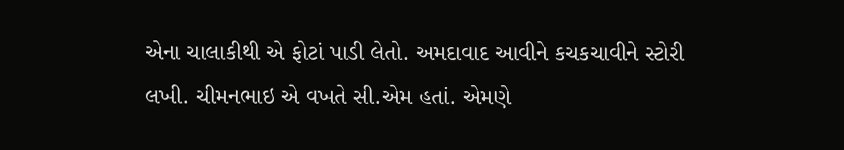એના ચાલાકીથી એ ફોટાં પાડી લેતો. અમદાવાદ આવીને કચકચાવીને સ્ટોરી લખી. ચીમનભાઇ એ વખતે સી.એમ હતાં. એમણે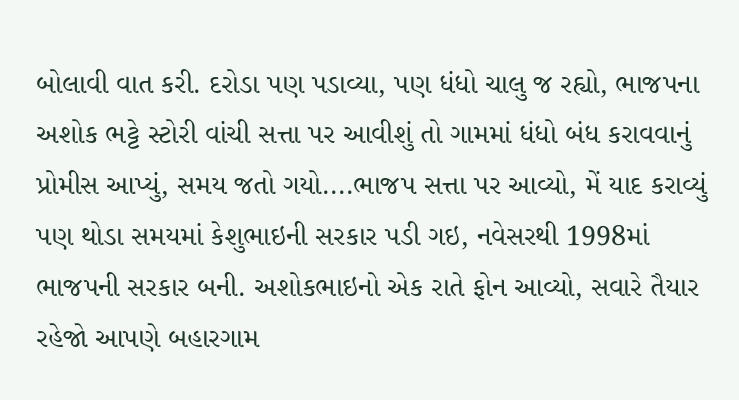બોલાવી વાત કરી. દરોડા પણ પડાવ્યા, પણ ધંધો ચાલુ જ રહ્યો, ભાજપના અશોક ભટ્ટે સ્ટોરી વાંચી સત્તા પર આવીશું તો ગામમાં ધંધો બંધ કરાવવાનું પ્રોમીસ આપ્યું, સમય જતો ગયો....ભાજપ સત્તા પર આવ્યો, મેં યાદ કરાવ્યું પણ થોડા સમયમાં કેશુભાઇની સરકાર પડી ગઇ, નવેસરથી 1998માં ભાજપની સરકાર બની. અશોકભાઇનો એક રાતે ફોન આવ્યો, સવારે તૈયાર રહેજો આપણે બહારગામ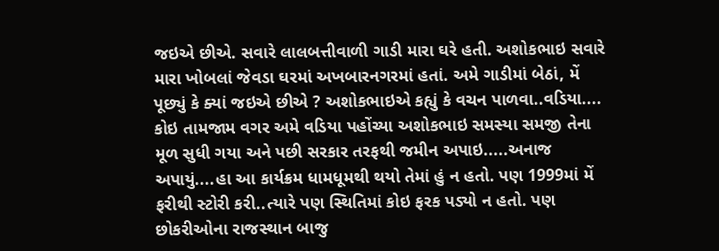જઇએ છીએ. સવારે લાલબત્તીવાળી ગાડી મારા ઘરે હતી. અશોકભાઇ સવારે મારા ખોબલાં જેવડા ઘરમાં અખબારનગરમાં હતાં. અમે ગાડીમાં બેઠાં, મેં પૂછ્યું કે ક્યાં જઇએ છીએ ? અશોકભાઇએ કહ્યું કે વચન પાળવા..વડિયા....
કોઇ તામજામ વગર અમે વડિયા પહોંચ્યા અશોકભાઇ સમસ્યા સમજી તેના મૂળ સુધી ગયા અને પછી સરકાર તરફથી જમીન અપાઇ.....અનાજ અપાયું....હા આ કાર્યક્રમ ધામધૂમથી થયો તેમાં હું ન હતો. પણ 1999માં મેં ફરીથી સ્ટોરી કરી..ત્યારે પણ સ્થિતિમાં કોઇ ફરક પડ્યો ન હતો. પણ છોકરીઓના રાજસ્થાન બાજુ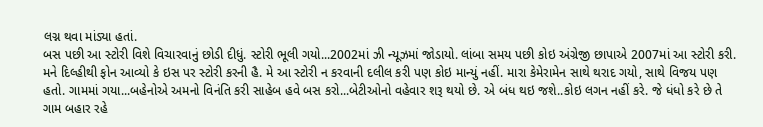લગ્ન થવા માંડ્યા હતાં.
બસ પછી આ સ્ટોરી વિશે વિચારવાનું છોડી દીધું. સ્ટોરી ભૂલી ગયો...2002માં ઝી ન્યૂઝમાં જોડાયો. લાંબા સમય પછી કોઇ અંગ્રેજી છાપાએ 2007માં આ સ્ટોરી કરી. મને દિલ્હીથી ફોન આવ્યો કે ઇસ પર સ્ટોરી કરની હૈ. મે આ સ્ટોરી ન કરવાની દલીલ કરી પણ કોઇ માન્યું નહીં. મારા કેમેરામેન સાથે થરાદ ગયો, સાથે વિજય પણ હતો. ગામમાં ગયા...બહેનોએ અમનો વિનંતિ કરી સાહેબ હવે બસ કરો...બેટીઓનો વહેવાર શરૂ થયો છે. એ બંધ થઇ જશે..કોઇ લગન નહીં કરે. જે ધંધો કરે છે તે ગામ બહાર રહે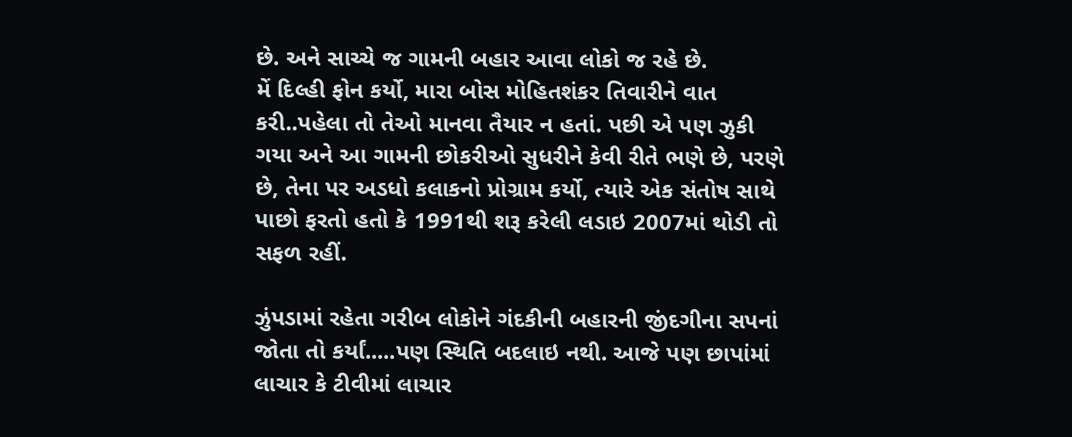છે. અને સાચ્ચે જ ગામની બહાર આવા લોકો જ રહે છે.
મેં દિલ્હી ફોન કર્યો, મારા બોસ મોહિતશંકર તિવારીને વાત કરી..પહેલા તો તેઓ માનવા તૈયાર ન હતાં. પછી એ પણ ઝુકી ગયા અને આ ગામની છોકરીઓ સુધરીને કેવી રીતે ભણે છે, પરણે છે, તેના પર અડધો કલાકનો પ્રોગ્રામ કર્યો, ત્યારે એક સંતોષ સાથે પાછો ફરતો હતો કે 1991થી શરૂ કરેલી લડાઇ 2007માં થોડી તો સફળ રહીં.

ઝુંપડામાં રહેતા ગરીબ લોકોને ગંદકીની બહારની જીંદગીના સપનાં જોતા તો કર્યાં.....પણ સ્થિતિ બદલાઇ નથી. આજે પણ છાપાંમાં લાચાર કે ટીવીમાં લાચાર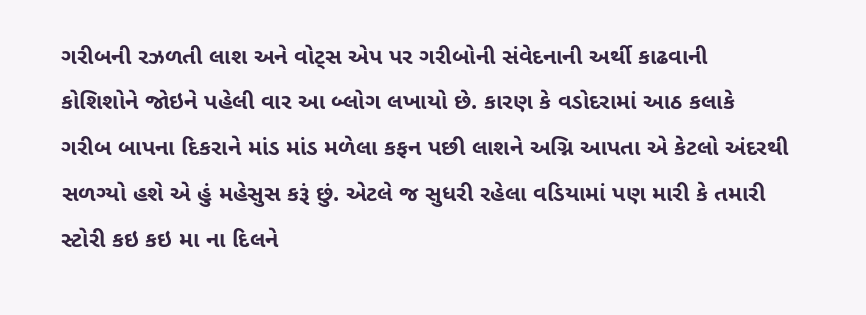ગરીબની રઝળતી લાશ અને વોટ્સ એપ પર ગરીબોની સંવેદનાની અર્થી કાઢવાની કોશિશોને જોઇને પહેલી વાર આ બ્લોગ લખાયો છે. કારણ કે વડોદરામાં આઠ કલાકે ગરીબ બાપના દિકરાને માંડ માંડ મળેલા કફન પછી લાશને અગ્નિ આપતા એ કેટલો અંદરથી સળગ્યો હશે એ હું મહેસુસ કરૂં છું. એટલે જ સુધરી રહેલા વડિયામાં પણ મારી કે તમારી સ્ટોરી કઇ કઇ મા ના દિલને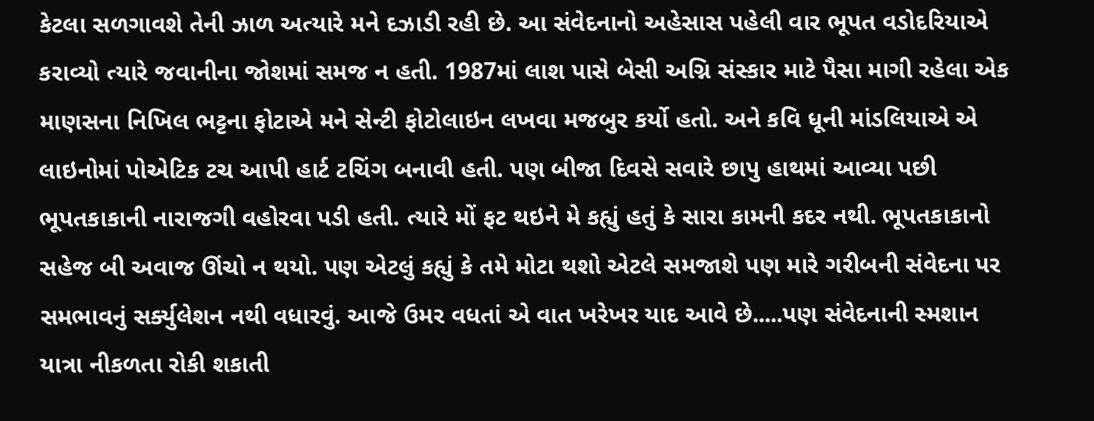કેટલા સળગાવશે તેની ઝાળ અત્યારે મને દઝાડી રહી છે. આ સંવેદનાનો અહેસાસ પહેલી વાર ભૂપત વડોદરિયાએ કરાવ્યો ત્યારે જવાનીના જોશમાં સમજ ન હતી. 1987માં લાશ પાસે બેસી અગ્નિ સંસ્કાર માટે પૈસા માગી રહેલા એક માણસના નિખિલ ભટ્ટના ફોટાએ મને સેન્ટી ફોટોલાઇન લખવા મજબુર કર્યો હતો. અને કવિ ધૂની માંડલિયાએ એ લાઇનોમાં પોએટિક ટચ આપી હાર્ટ ટચિંગ બનાવી હતી. પણ બીજા દિવસે સવારે છાપુ હાથમાં આવ્યા પછી ભૂપતકાકાની નારાજગી વહોરવા પડી હતી. ત્યારે મોં ફટ થઇને મે કહ્યું હતું કે સારા કામની કદર નથી. ભૂપતકાકાનો સહેજ બી અવાજ ઊંચો ન થયો. પણ એટલું કહ્યું કે તમે મોટા થશો એટલે સમજાશે પણ મારે ગરીબની સંવેદના પર સમભાવનું સર્ક્યુલેશન નથી વધારવું. આજે ઉમર વધતાં એ વાત ખરેખર યાદ આવે છે.....પણ સંવેદનાની સ્મશાન યાત્રા નીકળતા રોકી શકાતી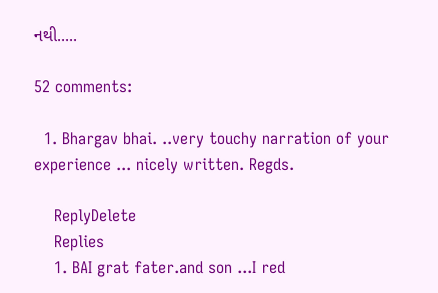નથી.....

52 comments:

  1. Bhargav bhai. ..very touchy narration of your experience ... nicely written. Regds.

    ReplyDelete
    Replies
    1. BAI grat fater.and son ...I red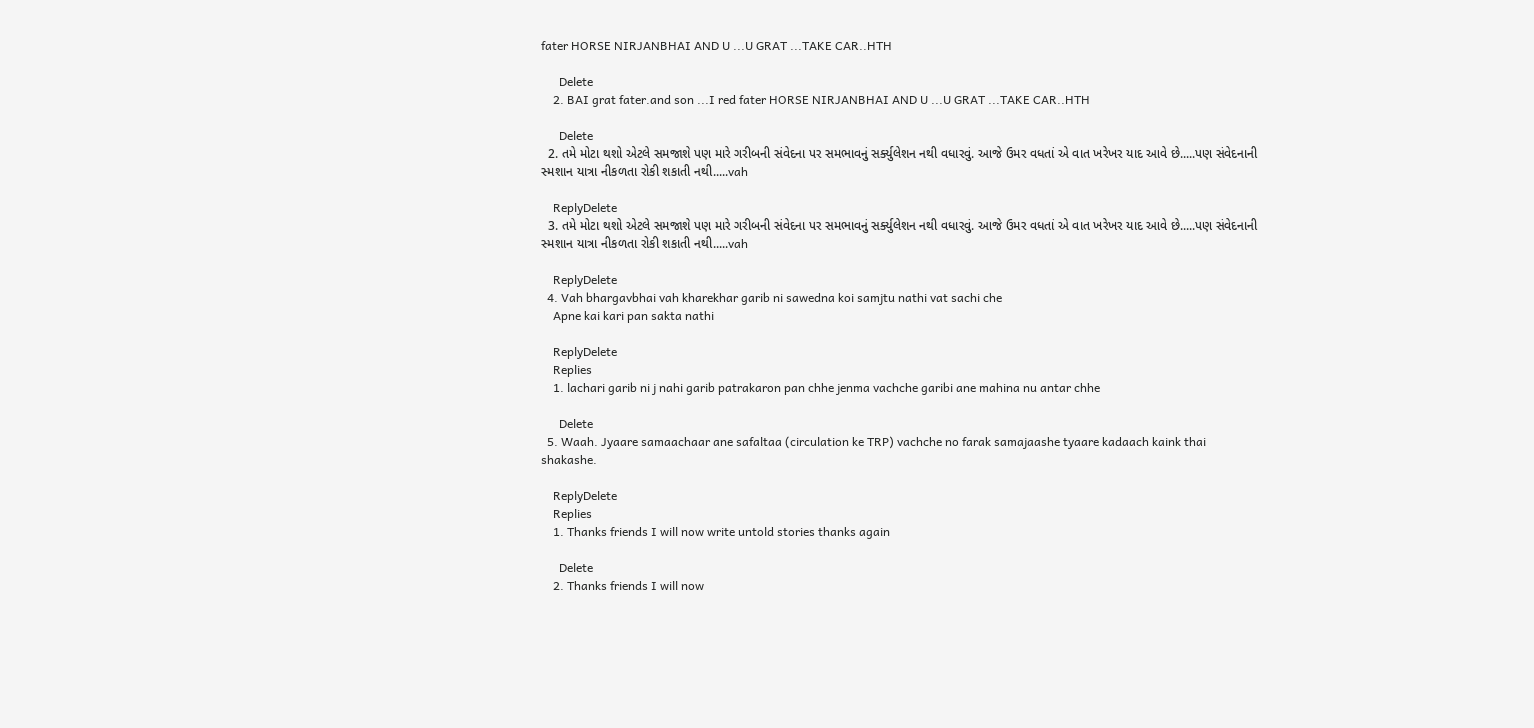fater HORSE NIRJANBHAI AND U ...U GRAT ...TAKE CAR..HTH

      Delete
    2. BAI grat fater.and son ...I red fater HORSE NIRJANBHAI AND U ...U GRAT ...TAKE CAR..HTH

      Delete
  2. તમે મોટા થશો એટલે સમજાશે પણ મારે ગરીબની સંવેદના પર સમભાવનું સર્ક્યુલેશન નથી વધારવું. આજે ઉમર વધતાં એ વાત ખરેખર યાદ આવે છે.....પણ સંવેદનાની સ્મશાન યાત્રા નીકળતા રોકી શકાતી નથી.....vah

    ReplyDelete
  3. તમે મોટા થશો એટલે સમજાશે પણ મારે ગરીબની સંવેદના પર સમભાવનું સર્ક્યુલેશન નથી વધારવું. આજે ઉમર વધતાં એ વાત ખરેખર યાદ આવે છે.....પણ સંવેદનાની સ્મશાન યાત્રા નીકળતા રોકી શકાતી નથી.....vah

    ReplyDelete
  4. Vah bhargavbhai vah kharekhar garib ni sawedna koi samjtu nathi vat sachi che
    Apne kai kari pan sakta nathi

    ReplyDelete
    Replies
    1. lachari garib ni j nahi garib patrakaron pan chhe jenma vachche garibi ane mahina nu antar chhe

      Delete
  5. Waah. Jyaare samaachaar ane safaltaa (circulation ke TRP) vachche no farak samajaashe tyaare kadaach kaink thai shakashe.

    ReplyDelete
    Replies
    1. Thanks friends I will now write untold stories thanks again

      Delete
    2. Thanks friends I will now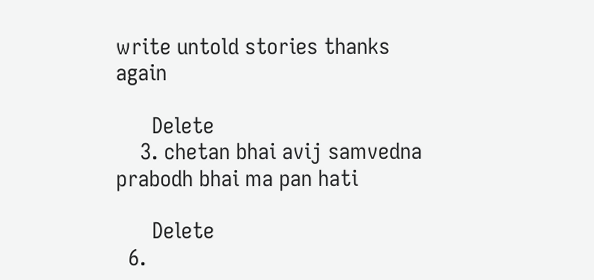write untold stories thanks again

      Delete
    3. chetan bhai avij samvedna prabodh bhai ma pan hati

      Delete
  6.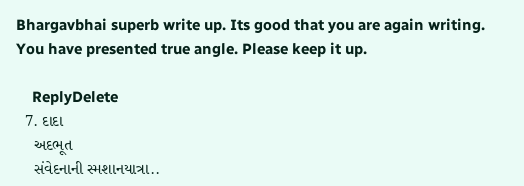Bhargavbhai superb write up. Its good that you are again writing. You have presented true angle. Please keep it up.

    ReplyDelete
  7. દાદા
    અદભૂત
    સંવેદનાની સ્મશાનયાત્રા..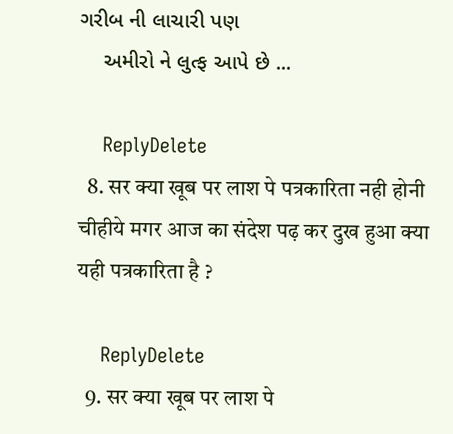ગરીબ ની લાચારી પણ
    અમીરો ને લુત્ફ આપે છે ...

    ReplyDelete
  8. सर क्या खूब पर लाश पे पत्रकारिता नही होनी चीहीये मगर आज का संदेश पढ़ कर दुख हुआ क्या यही पत्रकारिता है ?

    ReplyDelete
  9. सर क्या खूब पर लाश पे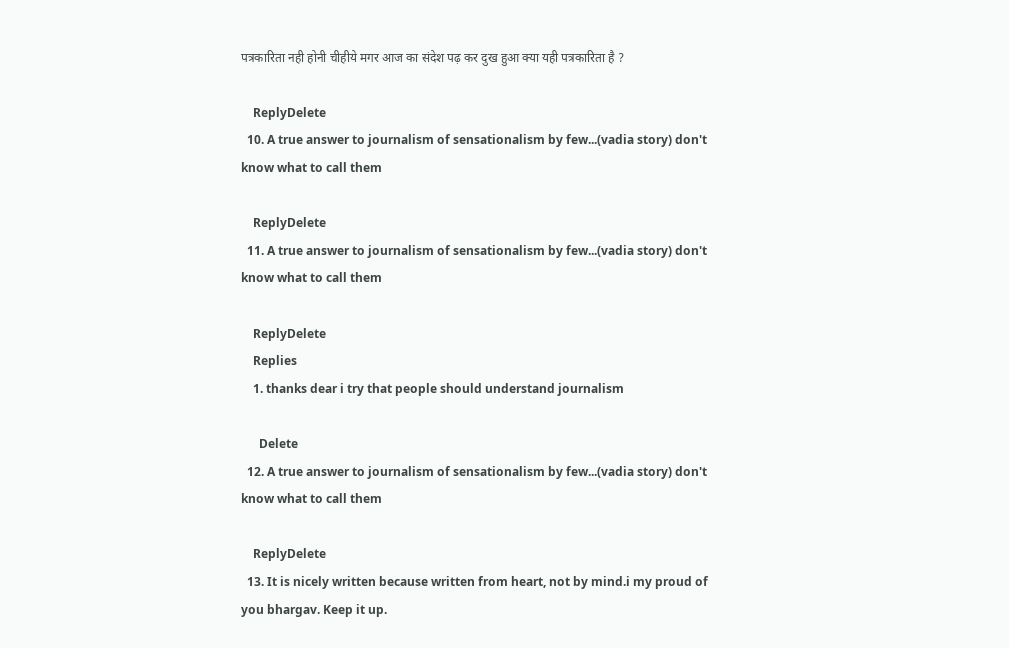पत्रकारिता नही होनी चीहीये मगर आज का संदेश पढ़ कर दुख हुआ क्या यही पत्रकारिता है ?

    ReplyDelete
  10. A true answer to journalism of sensationalism by few...(vadia story) don't know what to call them

    ReplyDelete
  11. A true answer to journalism of sensationalism by few...(vadia story) don't know what to call them

    ReplyDelete
    Replies
    1. thanks dear i try that people should understand journalism

      Delete
  12. A true answer to journalism of sensationalism by few...(vadia story) don't know what to call them

    ReplyDelete
  13. It is nicely written because written from heart, not by mind.i my proud of you bhargav. Keep it up.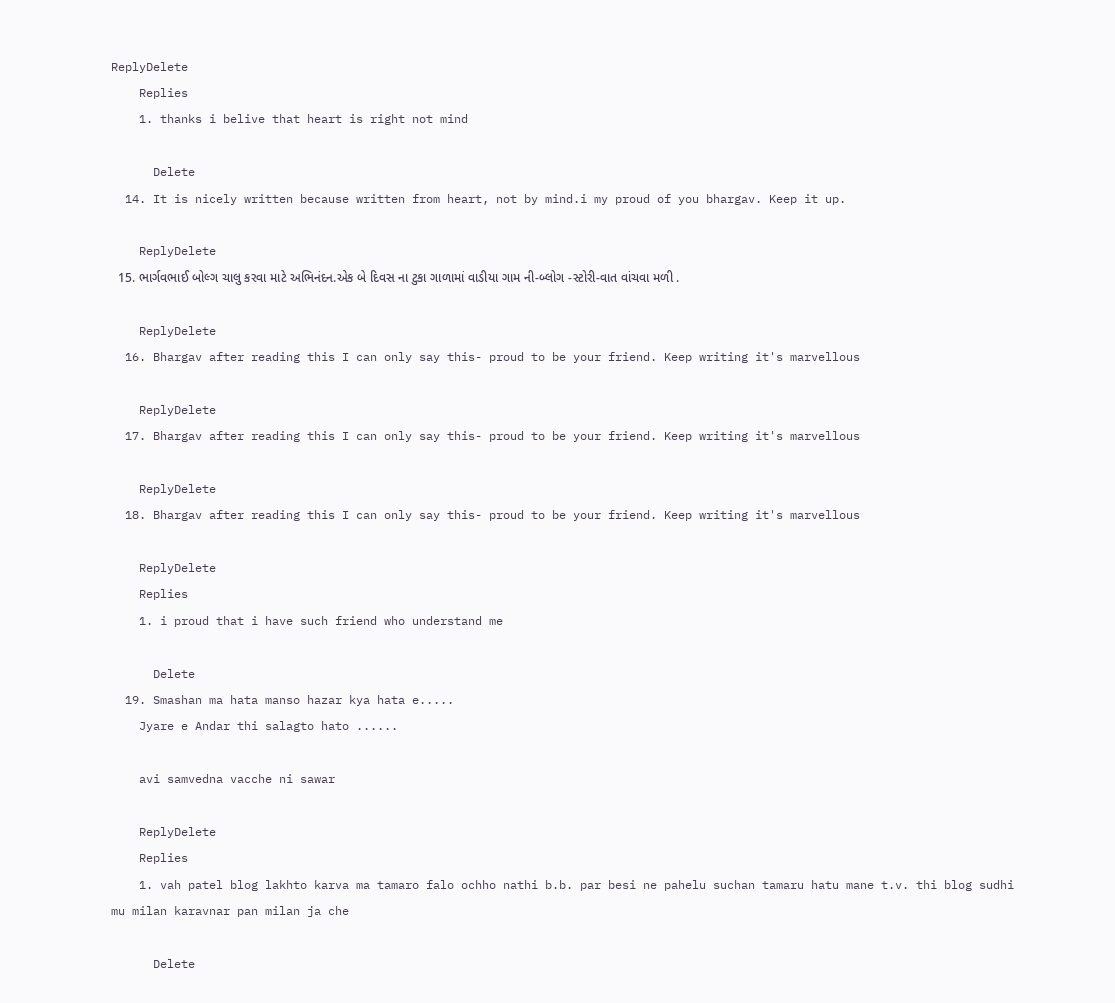ReplyDelete
    Replies
    1. thanks i belive that heart is right not mind

      Delete
  14. It is nicely written because written from heart, not by mind.i my proud of you bhargav. Keep it up.

    ReplyDelete
  15. ભાર્ગવભાઈ બોલ્ગ ચાલુ કરવા માટે અભિનંદન.એક બે દિવસ ના ટુકા ગાળામાં વાડીયા ગામ ની-બ્લોગ -સ્ટોરી-વાત વાંચવા મળી .

    ReplyDelete
  16. Bhargav after reading this I can only say this- proud to be your friend. Keep writing it's marvellous

    ReplyDelete
  17. Bhargav after reading this I can only say this- proud to be your friend. Keep writing it's marvellous

    ReplyDelete
  18. Bhargav after reading this I can only say this- proud to be your friend. Keep writing it's marvellous

    ReplyDelete
    Replies
    1. i proud that i have such friend who understand me

      Delete
  19. Smashan ma hata manso hazar kya hata e.....
    Jyare e Andar thi salagto hato ......

    avi samvedna vacche ni sawar

    ReplyDelete
    Replies
    1. vah patel blog lakhto karva ma tamaro falo ochho nathi b.b. par besi ne pahelu suchan tamaru hatu mane t.v. thi blog sudhi mu milan karavnar pan milan ja che

      Delete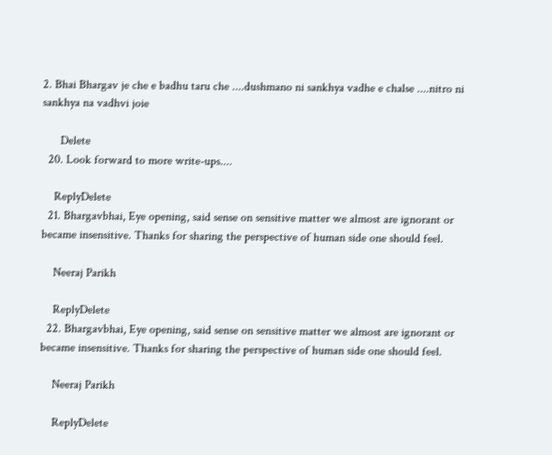2. Bhai Bhargav je che e badhu taru che ....dushmano ni sankhya vadhe e chalse ....nitro ni sankhya na vadhvi joie

      Delete
  20. Look forward to more write-ups....

    ReplyDelete
  21. Bhargavbhai, Eye opening, said sense on sensitive matter we almost are ignorant or became insensitive. Thanks for sharing the perspective of human side one should feel.

    Neeraj Parikh

    ReplyDelete
  22. Bhargavbhai, Eye opening, said sense on sensitive matter we almost are ignorant or became insensitive. Thanks for sharing the perspective of human side one should feel.

    Neeraj Parikh

    ReplyDelete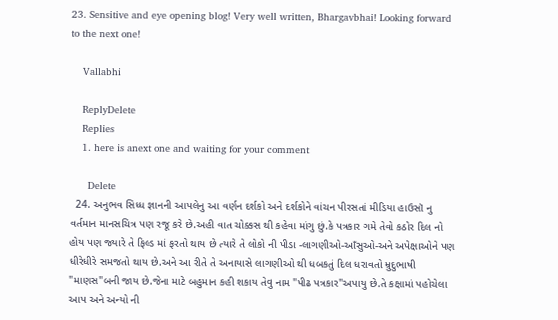23. Sensitive and eye opening blog! Very well written, Bhargavbhai! Looking forward to the next one!

    Vallabhi

    ReplyDelete
    Replies
    1. here is anext one and waiting for your comment

      Delete
  24. અનુભવ સિધ્ધ જ્ઞાનની આપલેનુ આ વર્ણન દર્શકો અને દર્શકોને વાંચન પીરસતાં મીડિયા હાઉસૉ નુ વર્તમાન માનસચિત્ર પણ રજૂ કરે છે.અહી વાત ચોક્કસ થી કહેવા માંગુ છું.કે પત્રકાર ગમે તેવો કઠોર દિલ નો હોય પણ જ્યારે તે ફિલ્ડ માં ફરતો થાય છે ત્યારે તે લોકો ની પીડા -લાગણીઓ-આઁસુઓ-અને અપેક્ષાઓને પણ ધીરેધીરે સમજતો થાય છે.અને આ રીતે તે અનાયાસે લાગણીઓ થી ધબકતું દિલ ધરાવતો મ્રુદુભાષી "માણસ"બની જાય છે.જેના માટે બહુમાન કહી શકાય તેવુ નામ "પીઢ પત્રકાર"અપાયુ છે.તે કક્ષામાં પહોચેલા આપ અને અન્યો ની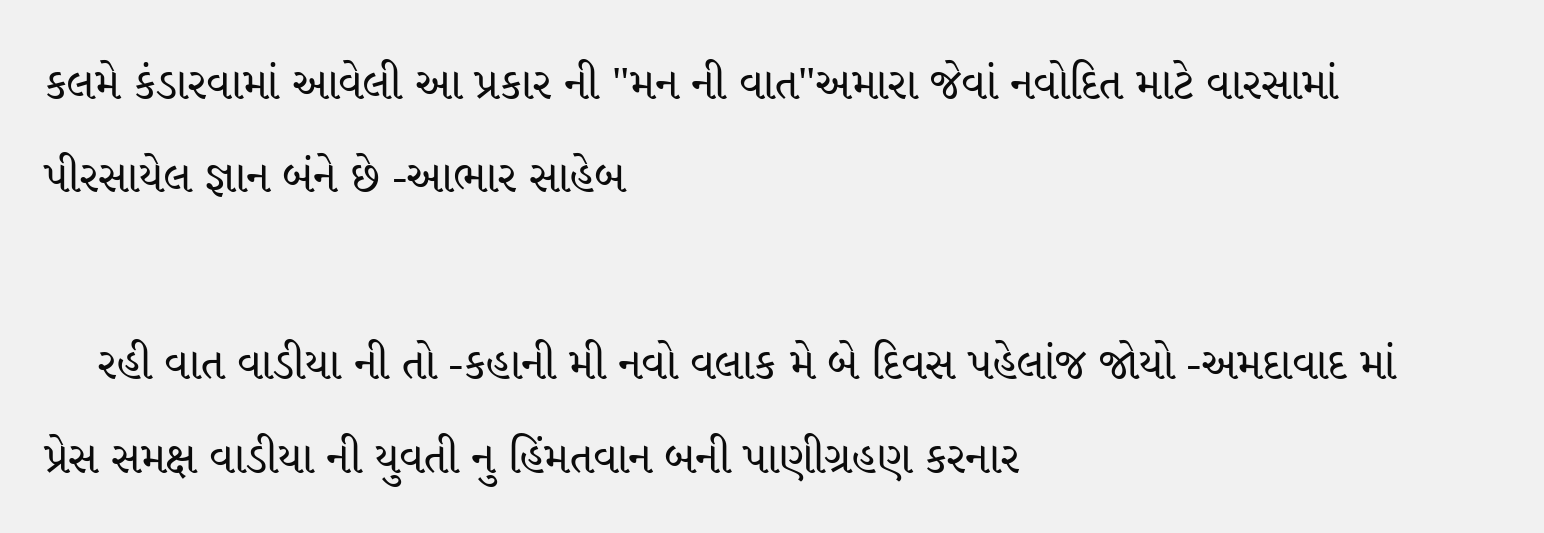કલમે કંડારવામાં આવેલી આ પ્રકાર ની "મન ની વાત"અમારા જેવાં નવોદિત માટે વારસામાં પીરસાયેલ જ્ઞાન બંને છે -આભાર સાહેબ

    રહી વાત વાડીયા ની તો -કહાની મી નવો વલાક મે બે દિવસ પહેલાંજ જોયો -અમદાવાદ માં પ્રેસ સમક્ષ વાડીયા ની યુવતી નુ હિંમતવાન બની પાણીગ્રહણ કરનાર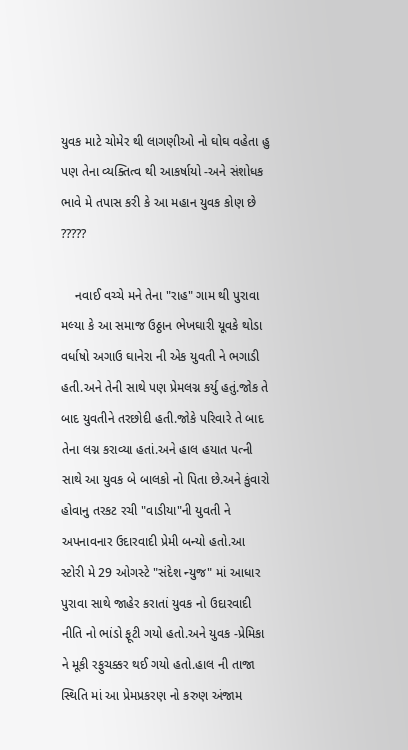યુવક માટે ચોમેર થી લાગણીઓ નો ઘોઘ વહેતા હુ પણ તેના વ્યક્તિત્વ થી આકર્ષાયો -અને સંશોધક ભાવે મે તપાસ કરી કે આ મહાન યુવક કોણ છે ?????

    નવાઈ વચ્ચે મને તેના "રાહ" ગામ થી પુરાવા મલ્યા કે આ સમાજ ઉઠ્ઠાન ભેખઘારી યૂવકે થોડા વર્ધાષો અગાઉ ઘાનેરા ની એક યુવતી ને ભગાડી હતી.અને તેની સાથે પણ પ્રેમલગ્ન કર્યુ હતું.જોક તે બાદ યુવતીને તરછોદી હતી.જોકે પરિવારે તે બાદ તેના લગ્ન કરાવ્યા હતાં.અને હાલ હયાત પત્ની સાથે આ યુવક બે બાલકો નો પિતા છે.અને કુંવારો હોવાનુ તરકટ રચી "વાડીયા"ની યુવતી ને અપનાવનાર ઉદારવાદી પ્રેમી બન્યો હતો.આ સ્ટોરી મે 29 ઓગસ્ટે "સંદેશ ન્યુજ" માં આધાર પુરાવા સાથે જાહેર કરાતાં યુવક નો ઉદારવાદી નીતિ નો ભાંડો ફૂટી ગયો હતો.અને યુવક -પ્રેમિકા ને મૂકી રફુચક્કર થઈ ગયો હતો.હાલ ની તાજા સ્થિતિ માં આ પ્રેમપ્રકરણ નો કરુણ અંજામ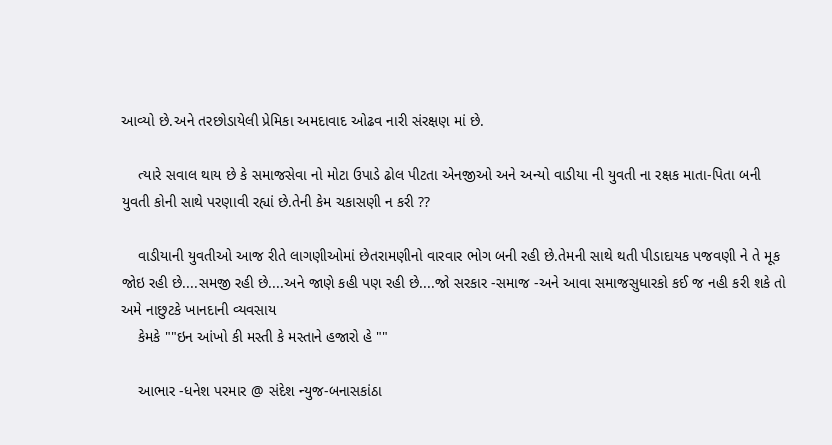આવ્યો છે.અને તરછોડાયેલી પ્રેમિકા અમદાવાદ ઓઢવ નારી સંરક્ષણ માં છે.

    ત્યારે સવાલ થાય છે કે સમાજસેવા નો મોટા ઉપાડે ઢોલ પીટતા એનજીઓ અને અન્યો વાડીયા ની યુવતી ના રક્ષક માતા-પિતા બની યુવતી કોની સાથે પરણાવી રહ્યાં છે.તેની કેમ ચકાસણી ન કરી ??

    વાડીયાની યુવતીઓ આજ રીતે લાગણીઓમાં છેતરામણીનો વારવાર ભોગ બની રહી છે.તેમની સાથે થતી પીડાદાયક પજવણી ને તે મૂક જોઇ રહી છે....સમજી રહી છે....અને જાણે કહી પણ રહી છે....જો સરકાર -સમાજ -અને આવા સમાજસુધારકો કઈ જ નહી કરી શકે તો અમે નાછુટકે ખાનદાની વ્યવસાય
    કેમકે ""ઇન આંખો કી મસ્તી કે મસ્તાને હજારો હે ""

    આભાર -ધનેશ પરમાર @ સંદેશ ન્યુજ-બનાસકાંઠા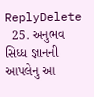ReplyDelete
  25. અનુભવ સિધ્ધ જ્ઞાનની આપલેનુ આ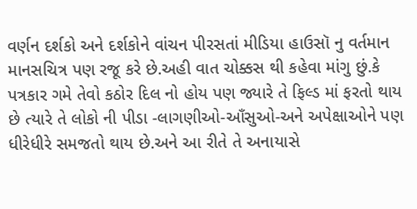વર્ણન દર્શકો અને દર્શકોને વાંચન પીરસતાં મીડિયા હાઉસૉ નુ વર્તમાન માનસચિત્ર પણ રજૂ કરે છે.અહી વાત ચોક્કસ થી કહેવા માંગુ છું.કે પત્રકાર ગમે તેવો કઠોર દિલ નો હોય પણ જ્યારે તે ફિલ્ડ માં ફરતો થાય છે ત્યારે તે લોકો ની પીડા -લાગણીઓ-આઁસુઓ-અને અપેક્ષાઓને પણ ધીરેધીરે સમજતો થાય છે.અને આ રીતે તે અનાયાસે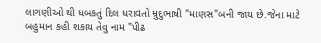લાગણીઓ થી ધબકતું દિલ ધરાવતો મ્રુદુભાષી "માણસ"બની જાય છે.જેના માટે બહુમાન કહી શકાય તેવુ નામ "પીઢ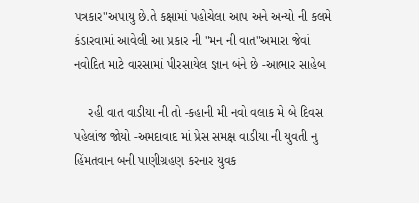પત્રકાર"અપાયુ છે.તે કક્ષામાં પહોચેલા આપ અને અન્યો ની કલમે કંડારવામાં આવેલી આ પ્રકાર ની "મન ની વાત"અમારા જેવાં નવોદિત માટે વારસામાં પીરસાયેલ જ્ઞાન બંને છે -આભાર સાહેબ

    રહી વાત વાડીયા ની તો -કહાની મી નવો વલાક મે બે દિવસ પહેલાંજ જોયો -અમદાવાદ માં પ્રેસ સમક્ષ વાડીયા ની યુવતી નુ હિંમતવાન બની પાણીગ્રહણ કરનાર યુવક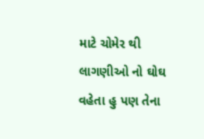માટે ચોમેર થી લાગણીઓ નો ઘોઘ વહેતા હુ પણ તેના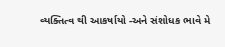વ્યક્તિત્વ થી આકર્ષાયો -અને સંશોધક ભાવે મે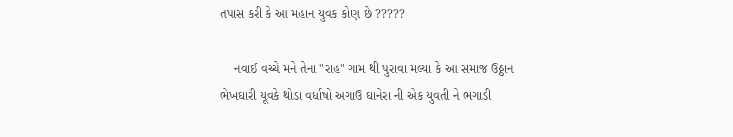તપાસ કરી કે આ મહાન યુવક કોણ છે ?????

    નવાઈ વચ્ચે મને તેના "રાહ" ગામ થી પુરાવા મલ્યા કે આ સમાજ ઉઠ્ઠાન ભેખઘારી યૂવકે થોડા વર્ધાષો અગાઉ ઘાનેરા ની એક યુવતી ને ભગાડી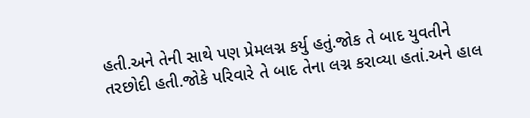હતી.અને તેની સાથે પણ પ્રેમલગ્ન કર્યુ હતું.જોક તે બાદ યુવતીને તરછોદી હતી.જોકે પરિવારે તે બાદ તેના લગ્ન કરાવ્યા હતાં.અને હાલ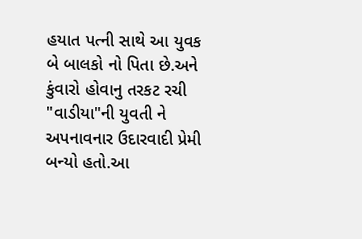હયાત પત્ની સાથે આ યુવક બે બાલકો નો પિતા છે.અને કુંવારો હોવાનુ તરકટ રચી "વાડીયા"ની યુવતી ને અપનાવનાર ઉદારવાદી પ્રેમી બન્યો હતો.આ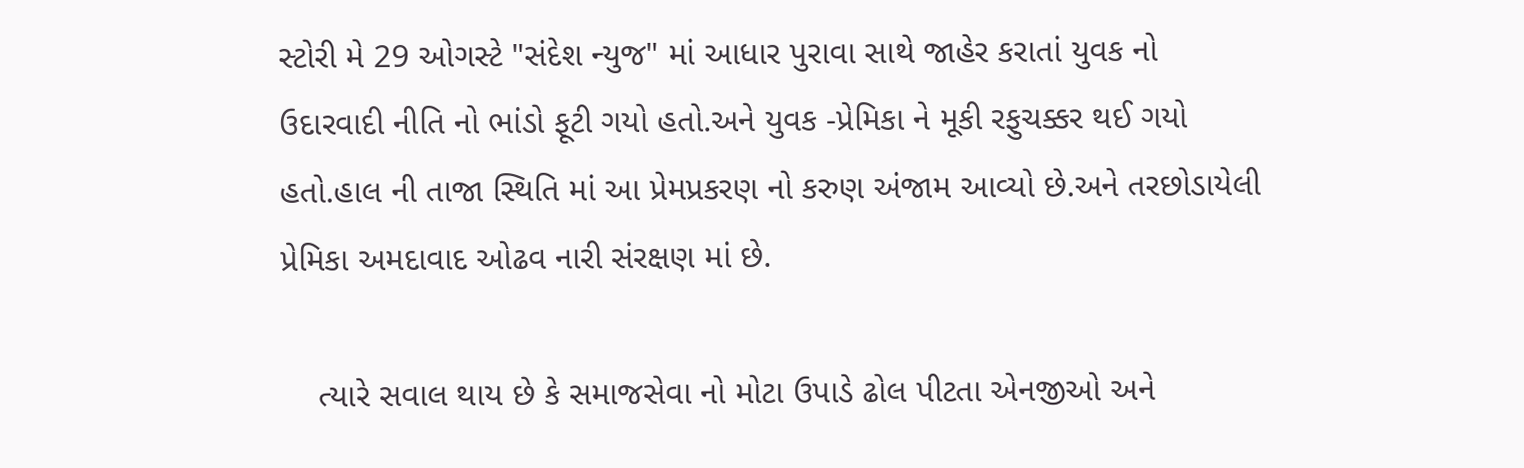સ્ટોરી મે 29 ઓગસ્ટે "સંદેશ ન્યુજ" માં આધાર પુરાવા સાથે જાહેર કરાતાં યુવક નો ઉદારવાદી નીતિ નો ભાંડો ફૂટી ગયો હતો.અને યુવક -પ્રેમિકા ને મૂકી રફુચક્કર થઈ ગયો હતો.હાલ ની તાજા સ્થિતિ માં આ પ્રેમપ્રકરણ નો કરુણ અંજામ આવ્યો છે.અને તરછોડાયેલી પ્રેમિકા અમદાવાદ ઓઢવ નારી સંરક્ષણ માં છે.

    ત્યારે સવાલ થાય છે કે સમાજસેવા નો મોટા ઉપાડે ઢોલ પીટતા એનજીઓ અને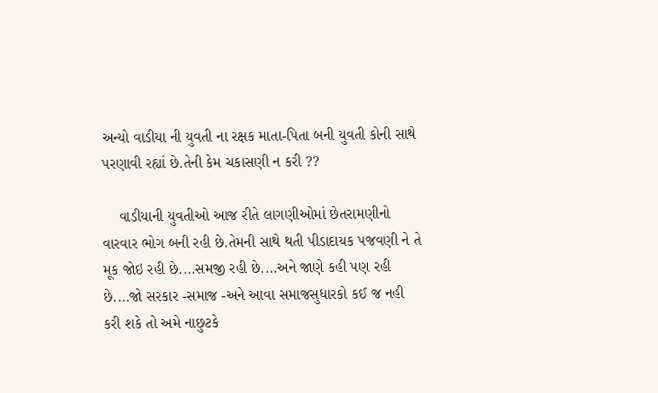અન્યો વાડીયા ની યુવતી ના રક્ષક માતા-પિતા બની યુવતી કોની સાથે પરણાવી રહ્યાં છે.તેની કેમ ચકાસણી ન કરી ??

    વાડીયાની યુવતીઓ આજ રીતે લાગણીઓમાં છેતરામણીનો વારવાર ભોગ બની રહી છે.તેમની સાથે થતી પીડાદાયક પજવણી ને તે મૂક જોઇ રહી છે....સમજી રહી છે....અને જાણે કહી પણ રહી છે....જો સરકાર -સમાજ -અને આવા સમાજસુધારકો કઈ જ નહી કરી શકે તો અમે નાછુટકે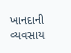ખાનદાની વ્યવસાય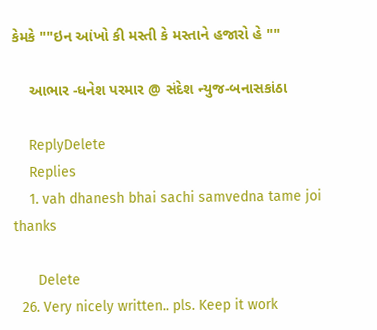કેમકે ""ઇન આંખો કી મસ્તી કે મસ્તાને હજારો હે ""

    આભાર -ધનેશ પરમાર @ સંદેશ ન્યુજ-બનાસકાંઠા

    ReplyDelete
    Replies
    1. vah dhanesh bhai sachi samvedna tame joi thanks

      Delete
  26. Very nicely written.. pls. Keep it work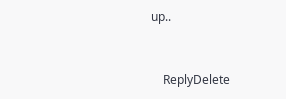up..


    ReplyDelete